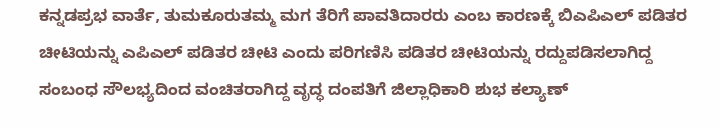ಕನ್ನಡಪ್ರಭ ವಾರ್ತೆ, ತುಮಕೂರುತಮ್ಮ ಮಗ ತೆರಿಗೆ ಪಾವತಿದಾರರು ಎಂಬ ಕಾರಣಕ್ಕೆ ಬಿಎಪಿಎಲ್‌ ಪಡಿತರ ಚೀಟಿಯನ್ನು ಎಪಿಎಲ್ ಪಡಿತರ ಚೀಟಿ ಎಂದು ಪರಿಗಣಿಸಿ ಪಡಿತರ ಚೀಟಿಯನ್ನು ರದ್ದುಪಡಿಸಲಾಗಿದ್ದ ಸಂಬಂಧ ಸೌಲಭ್ಯದಿಂದ ವಂಚಿತರಾಗಿದ್ದ ವೃದ್ಧ ದಂಪತಿಗೆ ಜಿಲ್ಲಾಧಿಕಾರಿ ಶುಭ ಕಲ್ಯಾಣ್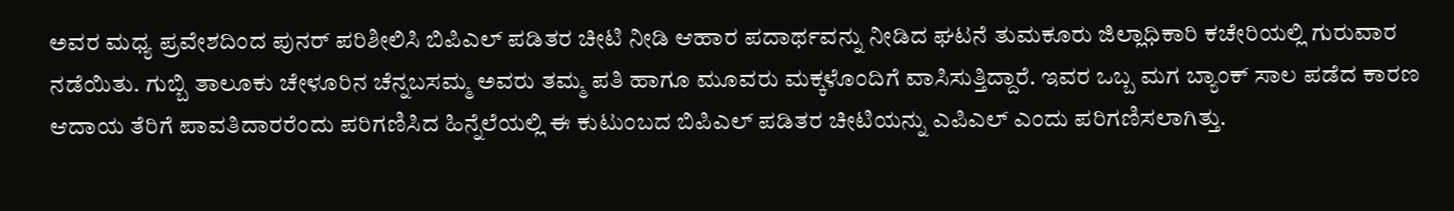ಅವರ ಮಧ್ಯ ಪ್ರವೇಶದಿಂದ ಪುನರ್ ಪರಿಶೀಲಿಸಿ ಬಿಪಿಎಲ್ ಪಡಿತರ ಚೀಟಿ ನೀಡಿ ಆಹಾರ ಪದಾರ್ಥವನ್ನು ನೀಡಿದ ಘಟನೆ ತುಮಕೂರು ಜಿಲ್ಲಾಧಿಕಾರಿ ಕಚೇರಿಯಲ್ಲಿ ಗುರುವಾರ ನಡೆಯಿತು. ಗುಬ್ಬಿ ತಾಲೂಕು ಚೇಳೂರಿನ ಚೆನ್ನಬಸಮ್ಮ ಅವರು ತಮ್ಮ ಪತಿ ಹಾಗೂ ಮೂವರು ಮಕ್ಕಳೊಂದಿಗೆ ವಾಸಿಸುತ್ತಿದ್ದಾರೆ. ಇವರ ಒಬ್ಬ ಮಗ ಬ್ಯಾಂಕ್ ಸಾಲ ಪಡೆದ ಕಾರಣ ಆದಾಯ ತೆರಿಗೆ ಪಾವತಿದಾರರೆಂದು ಪರಿಗಣಿಸಿದ ಹಿನ್ನೆಲೆಯಲ್ಲಿ ಈ ಕುಟುಂಬದ ಬಿಪಿಎಲ್ ಪಡಿತರ ಚೀಟಿಯನ್ನು ಎಪಿಎಲ್ ಎಂದು ಪರಿಗಣಿಸಲಾಗಿತ್ತು.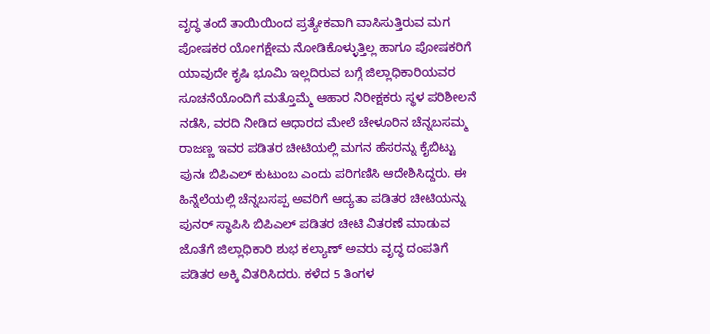ವೃದ್ಧ ತಂದೆ ತಾಯಿಯಿಂದ ಪ್ರತ್ಯೇಕವಾಗಿ ವಾಸಿಸುತ್ತಿರುವ ಮಗ ಪೋಷಕರ ಯೋಗಕ್ಷೇಮ ನೋಡಿಕೊಳ್ಳುತ್ತಿಲ್ಲ ಹಾಗೂ ಪೋಷಕರಿಗೆ ಯಾವುದೇ ಕೃಷಿ ಭೂಮಿ ಇಲ್ಲದಿರುವ ಬಗ್ಗೆ ಜಿಲ್ಲಾಧಿಕಾರಿಯವರ ಸೂಚನೆಯೊಂದಿಗೆ ಮತ್ತೊಮ್ಮೆ ಆಹಾರ ನಿರೀಕ್ಷಕರು ಸ್ಥಳ ಪರಿಶೀಲನೆ ನಡೆಸಿ, ವರದಿ ನೀಡಿದ ಆಧಾರದ ಮೇಲೆ ಚೇಳೂರಿನ ಚೆನ್ನಬಸಮ್ಮ ರಾಜಣ್ಣ ಇವರ ಪಡಿತರ ಚೀಟಿಯಲ್ಲಿ ಮಗನ ಹೆಸರನ್ನು ಕೈಬಿಟ್ಟು ಪುನಃ ಬಿಪಿಎಲ್ ಕುಟುಂಬ ಎಂದು ಪರಿಗಣಿಸಿ ಆದೇಶಿಸಿದ್ದರು. ಈ ಹಿನ್ನೆಲೆಯಲ್ಲಿ ಚೆನ್ನಬಸಪ್ಪ ಅವರಿಗೆ ಆದ್ಯತಾ ಪಡಿತರ ಚೀಟಿಯನ್ನು ಪುನರ್ ಸ್ಥಾಪಿಸಿ ಬಿಪಿಎಲ್ ಪಡಿತರ ಚೀಟಿ ವಿತರಣೆ ಮಾಡುವ ಜೊತೆಗೆ ಜಿಲ್ಲಾಧಿಕಾರಿ ಶುಭ ಕಲ್ಯಾಣ್ ಅವರು ವೃದ್ಧ ದಂಪತಿಗೆ ಪಡಿತರ ಅಕ್ಕಿ ವಿತರಿಸಿದರು. ಕಳೆದ 5 ತಿಂಗಳ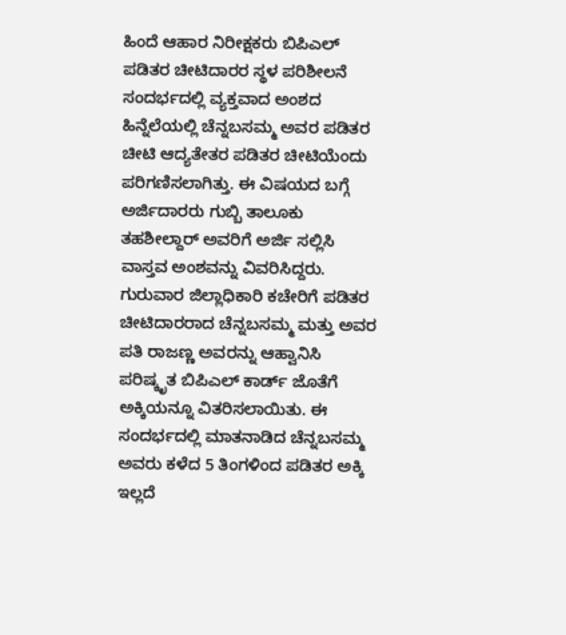ಹಿಂದೆ ಆಹಾರ ನಿರೀಕ್ಷಕರು ಬಿಪಿಎಲ್ ಪಡಿತರ ಚೀಟಿದಾರರ ಸ್ಥಳ ಪರಿಶೀಲನೆ ಸಂದರ್ಭದಲ್ಲಿ ವ್ಯಕ್ತವಾದ ಅಂಶದ ಹಿನ್ನೆಲೆಯಲ್ಲಿ ಚೆನ್ನಬಸಮ್ಮ ಅವರ ಪಡಿತರ ಚೀಟಿ ಆದ್ಯತೇತರ ಪಡಿತರ ಚೀಟಿಯೆಂದು ಪರಿಗಣಿಸಲಾಗಿತ್ತು. ಈ ವಿಷಯದ ಬಗ್ಗೆ ಅರ್ಜಿದಾರರು ಗುಬ್ಬಿ ತಾಲೂಕು ತಹಶೀಲ್ದಾರ್ ಅವರಿಗೆ ಅರ್ಜಿ ಸಲ್ಲಿಸಿ ವಾಸ್ತವ ಅಂಶವನ್ನು ವಿವರಿಸಿದ್ದರು. ಗುರುವಾರ ಜಿಲ್ಲಾಧಿಕಾರಿ ಕಚೇರಿಗೆ ಪಡಿತರ ಚೀಟಿದಾರರಾದ ಚೆನ್ನಬಸಮ್ಮ ಮತ್ತು ಅವರ ಪತಿ ರಾಜಣ್ಣ ಅವರನ್ನು ಆಹ್ವಾನಿಸಿ ಪರಿಷ್ಕೃತ ಬಿಪಿಎಲ್ ಕಾರ್ಡ್‌ ಜೊತೆಗೆ ಅಕ್ಕಿಯನ್ನೂ ವಿತರಿಸಲಾಯಿತು. ಈ ಸಂದರ್ಭದಲ್ಲಿ ಮಾತನಾಡಿದ ಚೆನ್ನಬಸಮ್ಮ ಅವರು ಕಳೆದ 5 ತಿಂಗಳಿಂದ ಪಡಿತರ ಅಕ್ಕಿ ಇಲ್ಲದೆ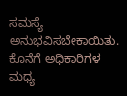ಸಮಸ್ಯೆ ಅನುಭವಿಸಬೇಕಾಯಿತು. ಕೊನೆಗೆ ಅಧಿಕಾರಿಗಳ ಮಧ್ಯ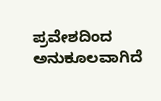ಪ್ರವೇಶದಿಂದ ಅನುಕೂಲವಾಗಿದೆ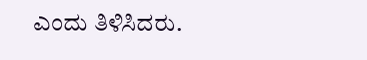ಎಂದು ತಿಳಿಸಿದರು.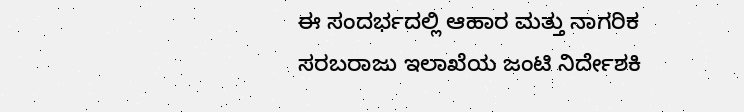ಈ ಸಂದರ್ಭದಲ್ಲಿ ಆಹಾರ ಮತ್ತು ನಾಗರಿಕ ಸರಬರಾಜು ಇಲಾಖೆಯ ಜಂಟಿ ನಿರ್ದೇಶಕಿ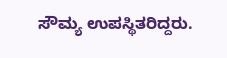ಸೌಮ್ಯ ಉಪಸ್ಥಿತರಿದ್ದರು.